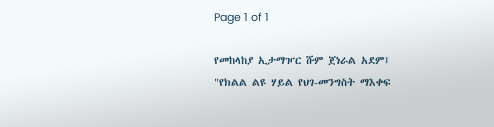Page 1 of 1

የመከላከያ ኢታማዦር ሹም ጀነራል አደም፤ "የክልል ልዩ ሃይል የህገ-መንግስት ማእቀፍ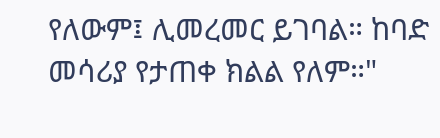የለውም፤ ሊመረመር ይገባል። ከባድ መሳሪያ የታጠቀ ክልል የለም።"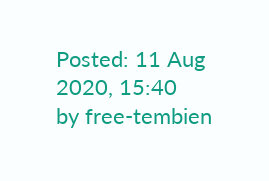Posted: 11 Aug 2020, 15:40
by free-tembien